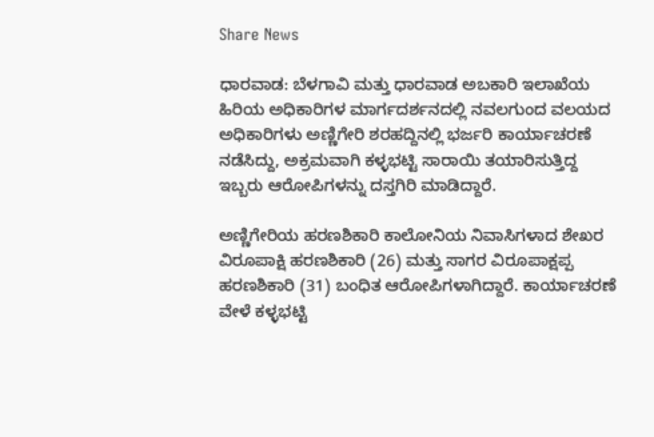Share News

ಧಾರವಾಡ: ಬೆಳಗಾವಿ ಮತ್ತು ಧಾರವಾಡ ಅಬಕಾರಿ ಇಲಾಖೆಯ ಹಿರಿಯ ಅಧಿಕಾರಿಗಳ ಮಾರ್ಗದರ್ಶನದಲ್ಲಿ ನವಲಗುಂದ ವಲಯದ ಅಧಿಕಾರಿಗಳು ಅಣ್ಣಿಗೇರಿ ಶರಹದ್ದಿನಲ್ಲಿ ಭರ್ಜರಿ ಕಾರ್ಯಾಚರಣೆ ನಡೆಸಿದ್ದು, ಅಕ್ರಮವಾಗಿ ಕಳ್ಳಭಟ್ಟಿ ಸಾರಾಯಿ ತಯಾರಿಸುತ್ತಿದ್ದ ಇಬ್ಬರು ಆರೋಪಿಗಳನ್ನು ದಸ್ತಗಿರಿ ಮಾಡಿದ್ದಾರೆ.

ಅಣ್ಣಿಗೇರಿಯ ಹರಣಶಿಕಾರಿ ಕಾಲೋನಿಯ ನಿವಾಸಿಗಳಾದ ಶೇಖರ ವಿರೂಪಾಕ್ಷಿ ಹರಣಶಿಕಾರಿ (26) ಮತ್ತು ಸಾಗರ ವಿರೂಪಾಕ್ಷಪ್ಪ ಹರಣಶಿಕಾರಿ (31) ಬಂಧಿತ ಆರೋಪಿಗಳಾಗಿದ್ದಾರೆ. ಕಾರ್ಯಾಚರಣೆ ವೇಳೆ ಕಳ್ಳಭಟ್ಟಿ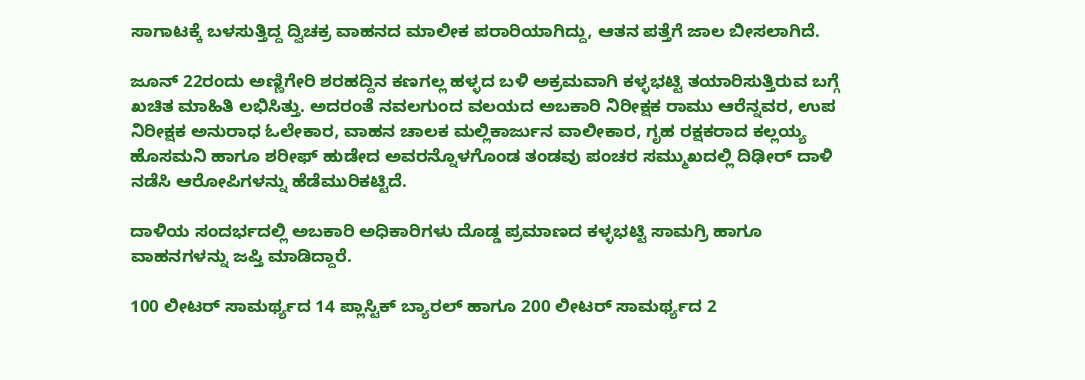ಸಾಗಾಟಕ್ಕೆ ಬಳಸುತ್ತಿದ್ದ ದ್ವಿಚಕ್ರ ವಾಹನದ ಮಾಲೀಕ ಪರಾರಿಯಾಗಿದ್ದು, ಆತನ ಪತ್ತೆಗೆ ಜಾಲ ಬೀಸಲಾಗಿದೆ.

ಜೂನ್ 22ರಂದು ಅಣ್ಣಿಗೇರಿ ಶರಹದ್ದಿನ ಕಣಗಲ್ಲ ಹಳ್ಳದ ಬಳಿ ಅಕ್ರಮವಾಗಿ ಕಳ್ಳಭಟ್ಟಿ ತಯಾರಿಸುತ್ತಿರುವ ಬಗ್ಗೆ ಖಚಿತ ಮಾಹಿತಿ ಲಭಿಸಿತ್ತು. ಅದರಂತೆ ನವಲಗುಂದ ವಲಯದ ಅಬಕಾರಿ ನಿರೀಕ್ಷಕ ರಾಮು ಆರೆನ್ನವರ, ಉಪ ನಿರೀಕ್ಷಕ ಅನುರಾಧ ಓಲೇಕಾರ, ವಾಹನ ಚಾಲಕ ಮಲ್ಲಿಕಾರ್ಜುನ ವಾಲೀಕಾರ, ಗೃಹ ರಕ್ಷಕರಾದ ಕಲ್ಲಯ್ಯ ಹೊಸಮನಿ ಹಾಗೂ ಶರೀಫ್ ಹುಡೇದ ಅವರನ್ನೊಳಗೊಂಡ ತಂಡವು ಪಂಚರ ಸಮ್ಮುಖದಲ್ಲಿ ದಿಢೀರ್ ದಾಳಿ ನಡೆಸಿ ಆರೋಪಿಗಳನ್ನು ಹೆಡೆಮುರಿಕಟ್ಟಿದೆ.

ದಾಳಿಯ ಸಂದರ್ಭದಲ್ಲಿ ಅಬಕಾರಿ ಅಧಿಕಾರಿಗಳು ದೊಡ್ಡ ಪ್ರಮಾಣದ ಕಳ್ಳಭಟ್ಟಿ ಸಾಮಗ್ರಿ ಹಾಗೂ ವಾಹನಗಳನ್ನು ಜಪ್ತಿ ಮಾಡಿದ್ದಾರೆ.

100 ಲೀಟರ್ ಸಾಮರ್ಥ್ಯದ 14 ಪ್ಲಾಸ್ಟಿಕ್ ಬ್ಯಾರಲ್‌ ಹಾಗೂ 200 ಲೀಟರ್ ಸಾಮರ್ಥ್ಯದ 2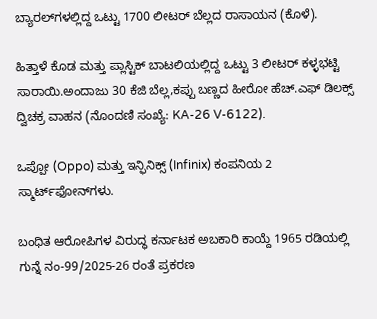ಬ್ಯಾರಲ್‌ಗಳಲ್ಲಿದ್ದ ಒಟ್ಟು 1700 ಲೀಟರ್ ಬೆಲ್ಲದ ರಾಸಾಯನ (ಕೊಳೆ).

ಹಿತ್ತಾಳೆ ಕೊಡ ಮತ್ತು ಪ್ಲಾಸ್ಟಿಕ್ ಬಾಟಲಿಯಲ್ಲಿದ್ದ ಒಟ್ಟು 3 ಲೀಟರ್ ಕಳ್ಳಭಟ್ಟಿ ಸಾರಾಯಿ.ಅಂದಾಜು 30 ಕೆಜಿ ಬೆಲ್ಲ,ಕಪ್ಪು ಬಣ್ಣದ ಹೀರೋ ಹೆಚ್.ಎಫ್ ಡಿಲಕ್ಸ್ ದ್ವಿಚಕ್ರ ವಾಹನ (ನೊಂದಣಿ ಸಂಖ್ಯೆ: KA-26 V-6122).

ಒಪ್ಪೋ (Oppo) ಮತ್ತು ಇನ್ಫಿನಿಕ್ಸ್ (Infinix) ಕಂಪನಿಯ 2 ಸ್ಮಾರ್ಟ್‌ಫೋನ್‌ಗಳು.

ಬಂಧಿತ ಆರೋಪಿಗಳ ವಿರುದ್ಧ ಕರ್ನಾಟಕ ಅಬಕಾರಿ ಕಾಯ್ದೆ 1965 ರಡಿಯಲ್ಲಿ ಗುನ್ನೆ ನಂ-99/2025-26 ರಂತೆ ಪ್ರಕರಣ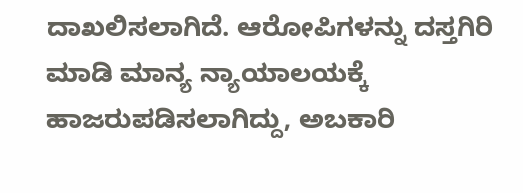ದಾಖಲಿಸಲಾಗಿದೆ. ಆರೋಪಿಗಳನ್ನು ದಸ್ತಗಿರಿ ಮಾಡಿ ಮಾನ್ಯ ನ್ಯಾಯಾಲಯಕ್ಕೆ ಹಾಜರುಪಡಿಸಲಾಗಿದ್ದು, ಅಬಕಾರಿ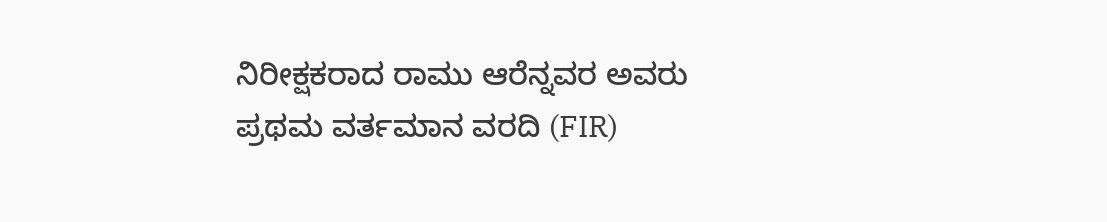ನಿರೀಕ್ಷಕರಾದ ರಾಮು ಆರೆನ್ನವರ ಅವರು ಪ್ರಥಮ ವರ್ತಮಾನ ವರದಿ (FIR)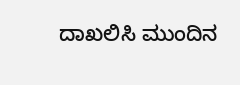ದಾಖಲಿಸಿ ಮುಂದಿನ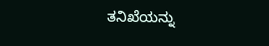ತನಿಖೆಯನ್ನು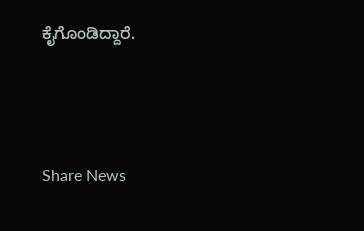ಕೈಗೊಂಡಿದ್ದಾರೆ.




Share News